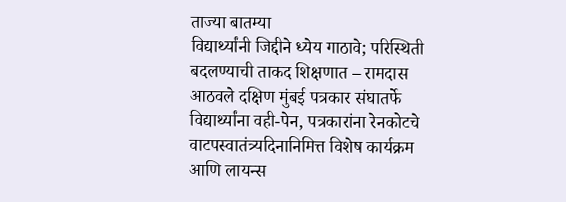ताज्या बातम्या
विद्यार्थ्यांनी जिद्दीने ध्येय गाठावे; परिस्थिती बदलण्याची ताकद शिक्षणात – रामदास आठवले दक्षिण मुंबई पत्रकार संघातर्फे विद्यार्थ्यांना वही-पेन, पत्रकारांना रेनकोटचे वाटपस्वातंत्र्यदिनानिमित्त विशेष कार्यक्रम आणि लायन्स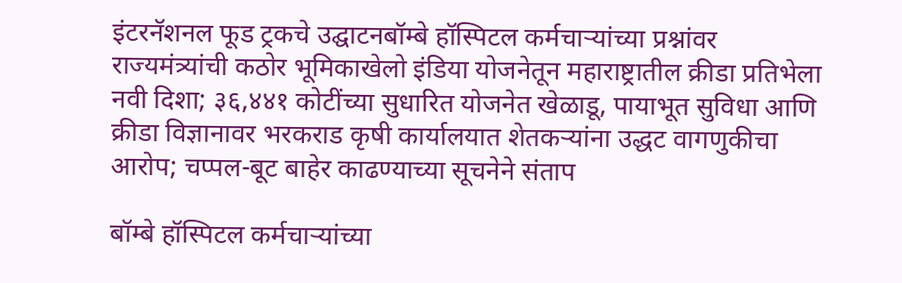इंटरनॅशनल फूड ट्रकचे उद्घाटनबॉम्बे हॉस्पिटल कर्मचाऱ्यांच्या प्रश्नांवर राज्यमंत्र्यांची कठोर भूमिकाखेलो इंडिया योजनेतून महाराष्ट्रातील क्रीडा प्रतिभेला नवी दिशा; ३६,४४१ कोटींच्या सुधारित योजनेत खेळाडू, पायाभूत सुविधा आणि क्रीडा विज्ञानावर भरकराड कृषी कार्यालयात शेतकऱ्यांना उद्धट वागणुकीचा आरोप; चप्पल-बूट बाहेर काढण्याच्या सूचनेने संताप

बॉम्बे हॉस्पिटल कर्मचाऱ्यांच्या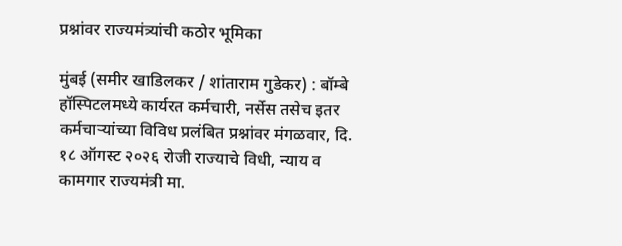प्रश्नांवर राज्यमंत्र्यांची कठोर भूमिका

मुंबई (समीर खाडिलकर / शांताराम गुडेकर) : बॉम्बे हॉस्पिटलमध्ये कार्यरत कर्मचारी, नर्सेस तसेच इतर कर्मचाऱ्यांच्या विविध प्रलंबित प्रश्नांवर मंगळवार, दि. १८ ऑगस्ट २०२६ रोजी राज्याचे विधी, न्याय व कामगार राज्यमंत्री मा.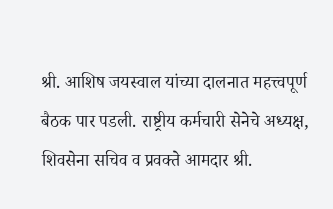श्री. आशिष जयस्वाल यांच्या दालनात महत्त्वपूर्ण बैठक पार पडली. राष्ट्रीय कर्मचारी सेनेचे अध्यक्ष, शिवसेना सचिव व प्रवक्ते आमदार श्री.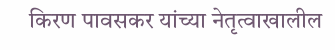किरण पावसकर यांच्या नेतृत्वाखालील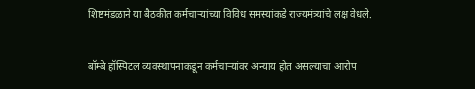शिष्टमंडळाने या बैठकीत कर्मचाऱ्यांच्या विविध समस्यांकडे राज्यमंत्र्यांचे लक्ष वेधले.

बॉम्बे हॉस्पिटल व्यवस्थापनाकडून कर्मचाऱ्यांवर अन्याय होत असल्याचा आरोप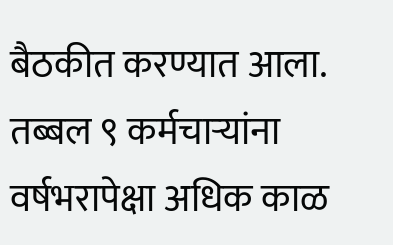बैठकीत करण्यात आला. तब्बल ९ कर्मचाऱ्यांना वर्षभरापेक्षा अधिक काळ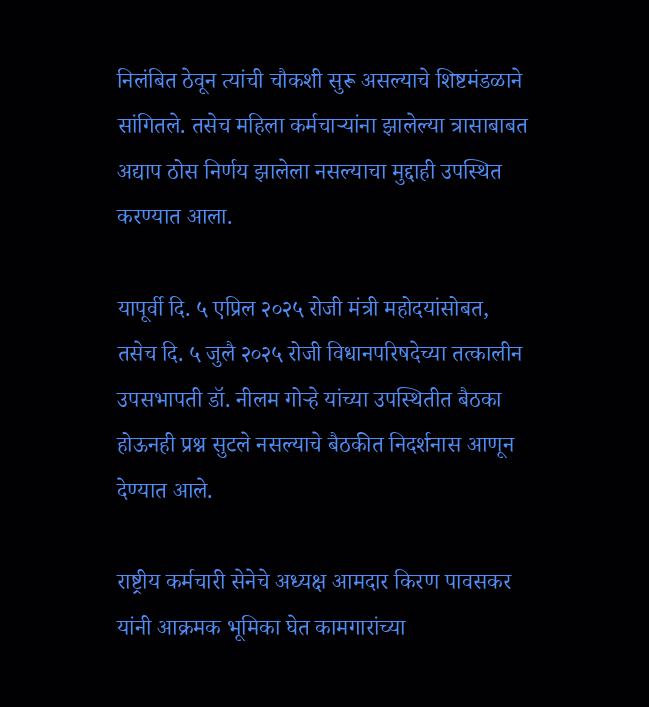निलंबित ठेवून त्यांची चौकशी सुरू असल्याचे शिष्टमंडळाने सांगितले. तसेच महिला कर्मचाऱ्यांना झालेल्या त्रासाबाबत अद्याप ठोस निर्णय झालेला नसल्याचा मुद्दाही उपस्थित करण्यात आला.

यापूर्वी दि. ५ एप्रिल २०२५ रोजी मंत्री महोदयांसोबत, तसेच दि. ५ जुलै २०२५ रोजी विधानपरिषदेच्या तत्कालीन उपसभापती डॉ. नीलम गोऱ्हे यांच्या उपस्थितीत बैठका होऊनही प्रश्न सुटले नसल्याचे बैठकीत निदर्शनास आणून देण्यात आले.

राष्ट्रीय कर्मचारी सेनेचे अध्यक्ष आमदार किरण पावसकर यांनी आक्रमक भूमिका घेत कामगारांच्या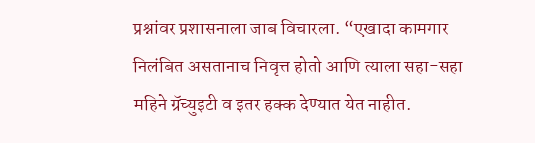प्रश्नांवर प्रशासनाला जाब विचारला. “एखादा कामगार निलंबित असतानाच निवृत्त होतो आणि त्याला सहा-सहा महिने ग्रॅच्युइटी व इतर हक्क देण्यात येत नाहीत.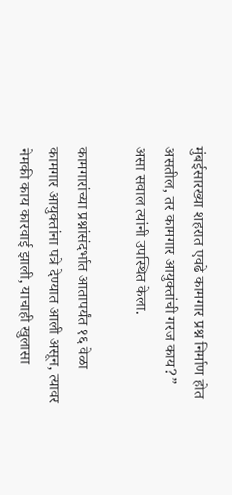मुंबईसारख्या शहरात एवढे कामगार प्रश्न निर्माण होत असतील, तर कामगार आयुक्तांची गरज काय?” असा सवाल त्यांनी उपस्थित केला.

कामगारांच्या प्रश्नांसंदर्भात आतापर्यंत १६ वेळा कामगार आयुक्तांना पत्रे देण्यात आली असून, त्यावर नेमकी काय कारवाई झाली, याचाही खुलासा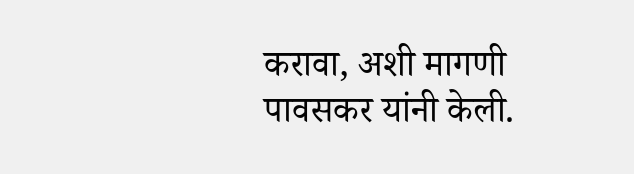करावा, अशी मागणी पावसकर यांनी केली.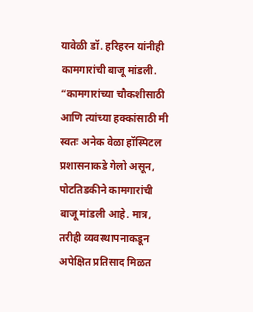यावेळी डॉ. हरिहरन यांनीही कामगारांची बाजू मांडली. “कामगारांच्या चौकशीसाठी आणि त्यांच्या हक्कांसाठी मी स्वतः अनेक वेळा हॉस्पिटल प्रशासनाकडे गेलो असून, पोटतिडकीने कामगारांची बाजू मांडली आहे. मात्र, तरीही व्यवस्थापनाकडून अपेक्षित प्रतिसाद मिळत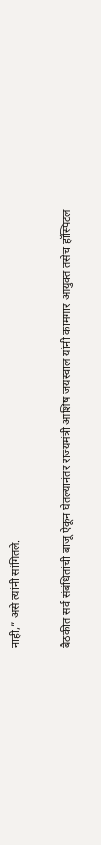नाही,” असे त्यांनी सांगितले.

बैठकीत सर्व संबंधितांची बाजू ऐकून घेतल्यानंतर राज्यमंत्री आशिष जयस्वाल यांनी कामगार आयुक्त तसेच हॉस्पिटल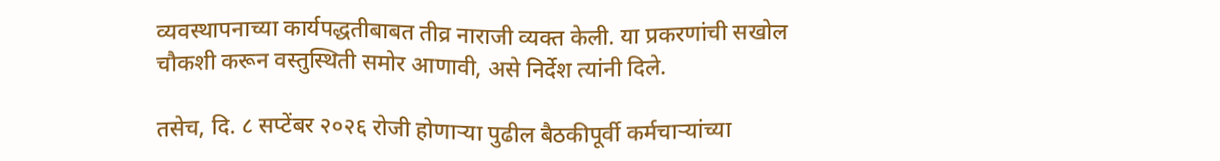व्यवस्थापनाच्या कार्यपद्धतीबाबत तीव्र नाराजी व्यक्त केली. या प्रकरणांची सखोल चौकशी करून वस्तुस्थिती समोर आणावी, असे निर्देश त्यांनी दिले.

तसेच, दि. ८ सप्टेंबर २०२६ रोजी होणाऱ्या पुढील बैठकीपूर्वी कर्मचाऱ्यांच्या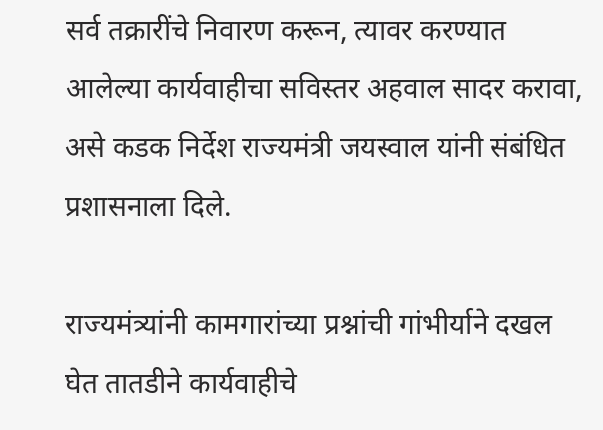सर्व तक्रारींचे निवारण करून, त्यावर करण्यात आलेल्या कार्यवाहीचा सविस्तर अहवाल सादर करावा, असे कडक निर्देश राज्यमंत्री जयस्वाल यांनी संबंधित प्रशासनाला दिले.

राज्यमंत्र्यांनी कामगारांच्या प्रश्नांची गांभीर्याने दखल घेत तातडीने कार्यवाहीचे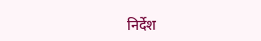निर्देश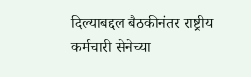दिल्याबद्दल बैठकीनंतर राष्ट्रीय कर्मचारी सेनेच्या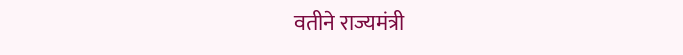वतीने राज्यमंत्री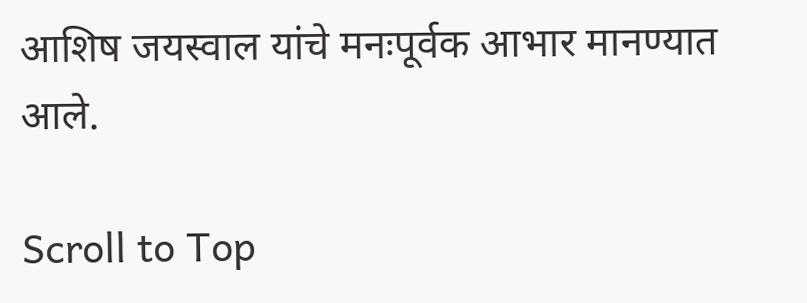आशिष जयस्वाल यांचे मनःपूर्वक आभार मानण्यात आले.

Scroll to Top